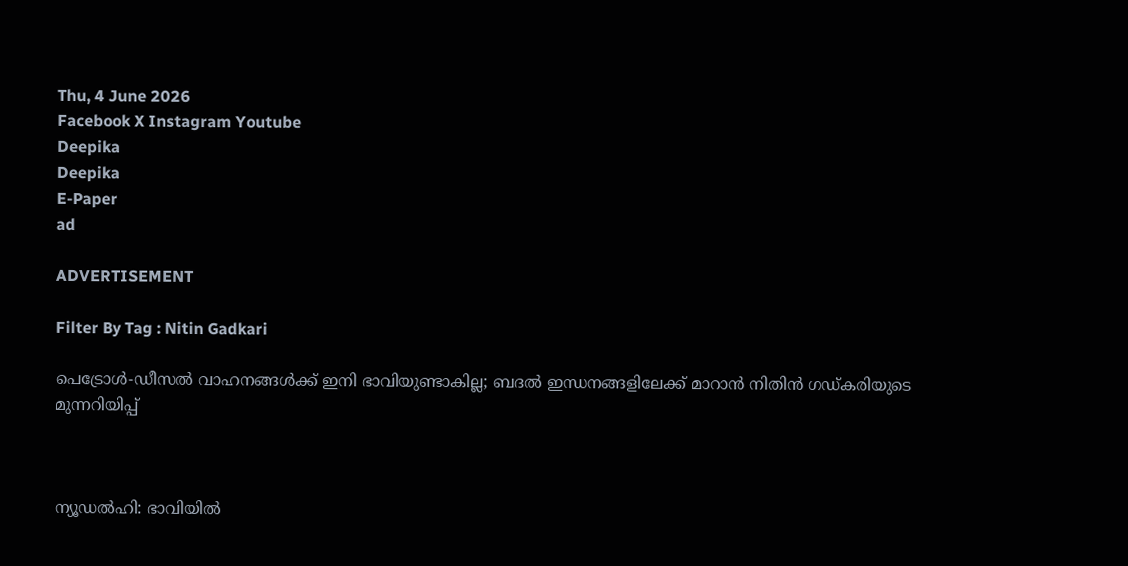Thu, 4 June 2026
Facebook X Instagram Youtube
Deepika
Deepika
E-Paper
ad

ADVERTISEMENT

Filter By Tag : Nitin Gadkari

പെട്രോൾ-ഡീസൽ വാഹനങ്ങൾക്ക് ഇനി ഭാവിയുണ്ടാകില്ല; ബദൽ ഇന്ധനങ്ങളിലേക്ക് മാറാൻ നിതിൻ ഗഡ്കരിയുടെ മുന്നറിയിപ്പ്



ന്യൂഡൽഹി: ഭാവിയിൽ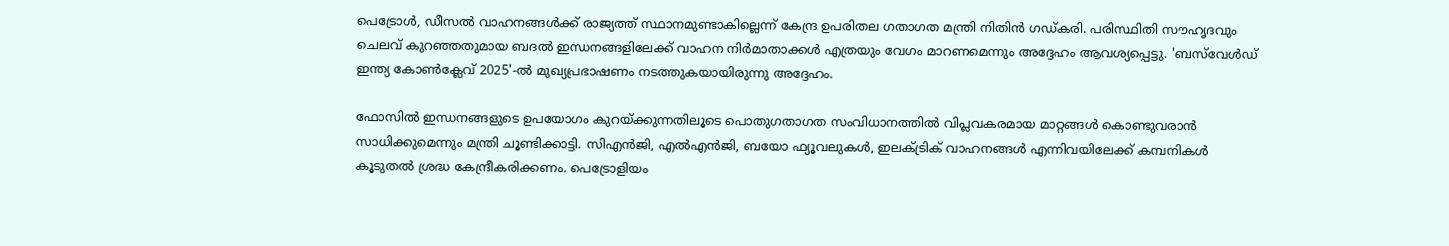പെട്രോൾ, ഡീസൽ വാഹനങ്ങൾക്ക് രാജ്യത്ത് സ്ഥാനമുണ്ടാകില്ലെന്ന് കേന്ദ്ര ഉപരിതല ഗതാഗത മന്ത്രി നിതിൻ ഗഡ്കരി. പരിസ്ഥിതി സൗഹൃദവും ചെലവ് കുറഞ്ഞതുമായ ബദൽ ഇന്ധനങ്ങളിലേക്ക് വാഹന നിർമാതാക്കൾ എത്രയും വേഗം മാറണമെന്നും അദ്ദേഹം ആവശ്യപ്പെട്ടു. 'ബസ്‌വേൾഡ് ഇന്ത്യ കോൺക്ലേവ് 2025'-ൽ മുഖ്യപ്രഭാഷണം നടത്തുകയായിരുന്നു അദ്ദേഹം.

ഫോസിൽ ഇന്ധനങ്ങളുടെ ഉപയോഗം കുറയ്ക്കുന്നതിലൂടെ പൊതുഗതാഗത സംവിധാനത്തിൽ വിപ്ലവകരമായ മാറ്റങ്ങൾ കൊണ്ടുവരാൻ സാധിക്കുമെന്നും മന്ത്രി ചൂണ്ടിക്കാട്ടി. സിഎൻജി, എൽഎൻജി, ബയോ ഫ്യൂവലുകൾ, ഇലക്ട്രിക് വാഹനങ്ങൾ എന്നിവയിലേക്ക് കമ്പനികൾ കൂടുതൽ ശ്രദ്ധ കേന്ദ്രീകരിക്കണം. പെട്രോളിയം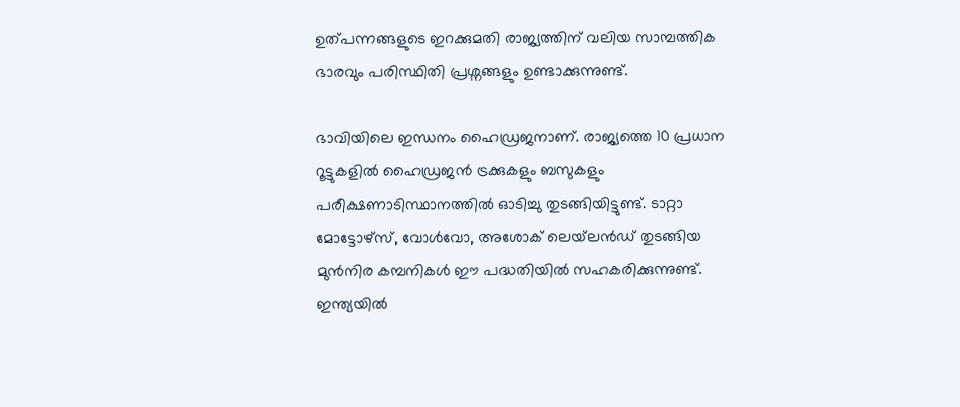ഉത്പന്നങ്ങളുടെ ഇറക്കുമതി രാജ്യത്തിന് വലിയ സാമ്പത്തിക ഭാരവും പരിസ്ഥിതി പ്രശ്നങ്ങളും ഉണ്ടാക്കുന്നുണ്ട്.

ഭാവിയിലെ ഇന്ധനം ഹൈഡ്രജനാണ്. രാജ്യത്തെ 10 പ്രധാന റൂട്ടുകളിൽ ഹൈഡ്രജൻ ട്രക്കുകളും ബസുകളും പരീക്ഷണാടിസ്ഥാനത്തിൽ ഓടിച്ചു തുടങ്ങിയിട്ടുണ്ട്. ടാറ്റാ മോട്ടോഴ്‌സ്, വോൾവോ, അശോക് ലെയ്‌ലൻഡ് തുടങ്ങിയ മുൻനിര കമ്പനികൾ ഈ പദ്ധതിയിൽ സഹകരിക്കുന്നുണ്ട്. ഇന്ത്യയിൽ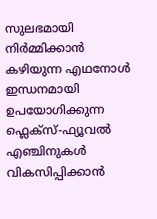സുലഭമായി നിർമ്മിക്കാൻ കഴിയുന്ന എഥനോൾ ഇന്ധനമായി ഉപയോഗിക്കുന്ന ഫ്ലെക്സ്-ഫ്യൂവൽ എഞ്ചിനുകൾ വികസിപ്പിക്കാൻ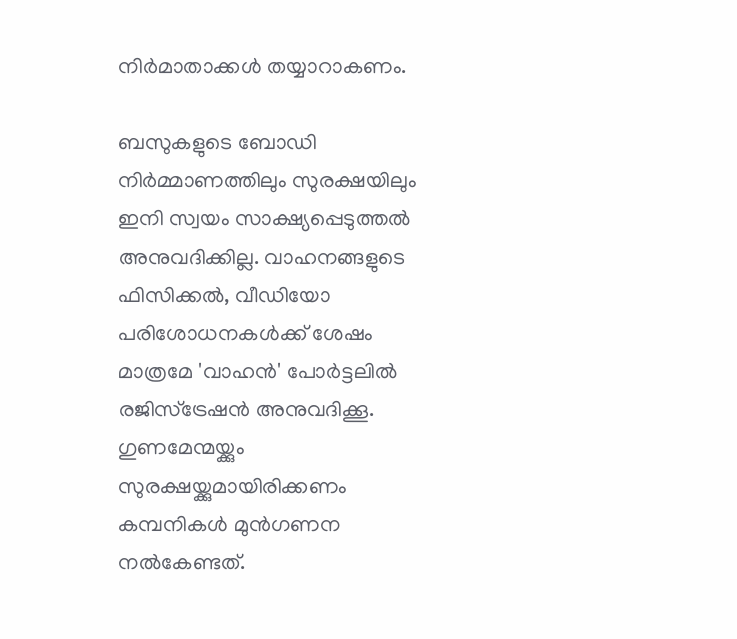നിർമാതാക്കൾ തയ്യാറാകണം.

ബസുകളുടെ ബോഡി നിർമ്മാണത്തിലും സുരക്ഷയിലും ഇനി സ്വയം സാക്ഷ്യപ്പെടുത്തൽ അനുവദിക്കില്ല. വാഹനങ്ങളുടെ ഫിസിക്കൽ, വീഡിയോ പരിശോധനകൾക്ക് ശേഷം മാത്രമേ 'വാഹൻ' പോർട്ടലിൽ രജിസ്ട്രേഷൻ അനുവദിക്കൂ. ഗുണമേന്മയ്ക്കും സുരക്ഷയ്ക്കുമായിരിക്കണം കമ്പനികൾ മുൻഗണന നൽകേണ്ടത്.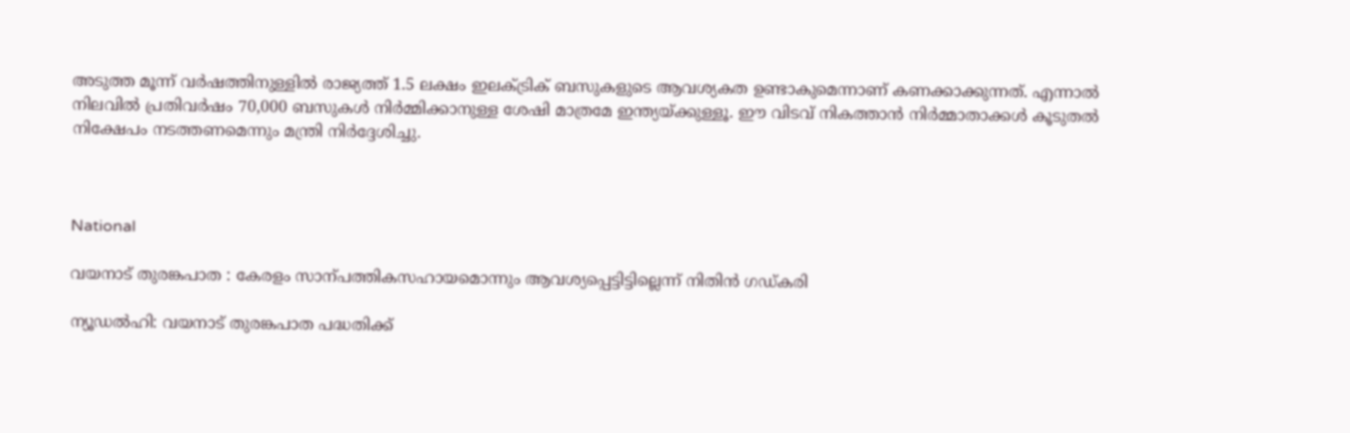അടുത്ത മൂന്ന് വർഷത്തിനുള്ളിൽ രാജ്യത്ത് 1.5 ലക്ഷം ഇലക്ട്രിക് ബസുകളുടെ ആവശ്യകത ഉണ്ടാകുമെന്നാണ് കണക്കാക്കുന്നത്. എന്നാൽ നിലവിൽ പ്രതിവർഷം 70,000 ബസുകൾ നിർമ്മിക്കാനുള്ള ശേഷി മാത്രമേ ഇന്ത്യയ്ക്കുള്ളൂ. ഈ വിടവ് നികത്താൻ നിർമ്മാതാക്കൾ കൂടുതൽ നിക്ഷേപം നടത്തണമെന്നും മന്ത്രി നിർദ്ദേശിച്ചു.



National

വയനാട് തുരങ്കപാത : കേരളം സാന്പത്തികസഹായമൊന്നും ആവശ്യപ്പെട്ടിട്ടില്ലെന്ന് നിതിൻ ഗഡ്കരി

ന്യൂഡൽഹി: വയനാട് തുരങ്കപാത പദ്ധതിക്ക്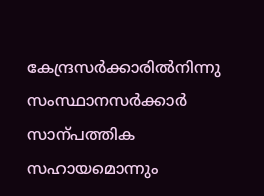കേന്ദ്രസർക്കാരിൽനിന്നു സംസ്ഥാനസർക്കാർ സാന്പത്തിക സഹായമൊന്നും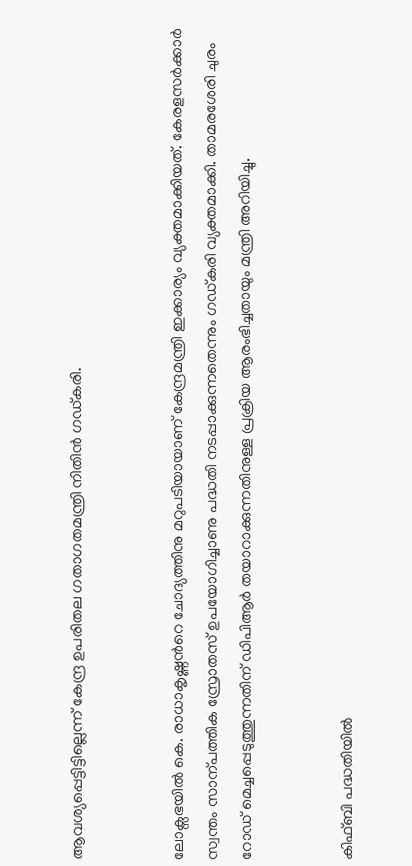ആവശ്യപ്പെട്ടിട്ടില്ലെന്ന് കേന്ദ്ര ഉപരിതല ഗതാഗതമന്ത്രി നിതിൻ ഗഡ്കരി.


ലോക്സഭയിൽ കെ. രാധാകൃഷ്ണന്‍റെ ചോദ്യത്തിനു മറുപടിയായാണ് കേന്ദ്രമന്ത്രി ഇക്കാര്യം വ്യക്തമാക്കിയത്. കേരളസർക്കാർ സ്വന്തം സാന്പത്തിക സ്രോതസ് ഉപയോഗിച്ചാണു പദ്ധതി നടപ്പാക്കുന്നതെന്നും ഗഡ്കരി വ്യക്തമാക്കി. താമരശേരി ചുരം റോഡ് മെച്ചപ്പെടുത്തുന്നതിന് ഡിപിആർ തയാറാക്കുന്നതിനുള്ള പ്രക്രിയ ആരംഭിച്ചതായും മന്ത്രി അറിയിച്ചു.


കിഫ്ബി പദ്ധതിയിൽ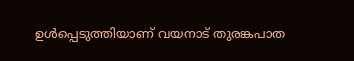ഉൾപ്പെടുത്തിയാണ് വയനാട് തുരങ്കപാത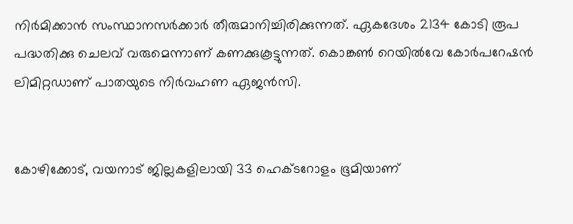നിർമിക്കാൻ സംസ്ഥാനസർക്കാർ തീരുമാനിച്ചിരിക്കുന്നത്. ഏകദേശം 2134 കോടി രൂപ പദ്ധതിക്കു ചെലവ് വരുമെന്നാണ് കണക്കുകൂട്ടുന്നത്. കൊങ്കണ്‍ റെയിൽവേ കോർപറേഷൻ ലിമിറ്റഡാണ് പാതയുടെ നിർവഹണ ഏജൻസി.


കോഴിക്കോട്, വയനാട് ജില്ലകളിലായി 33 ഹെക്‌ടറോളം ഭൂമിയാണ്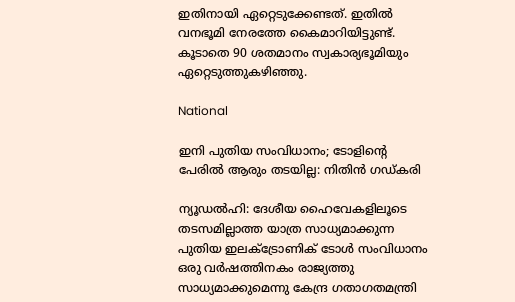ഇതിനായി ഏറ്റെടുക്കേണ്ടത്. ഇതിൽ വനഭൂമി നേരത്തേ കൈമാറിയിട്ടുണ്ട്. കൂടാതെ 90 ശതമാനം സ്വകാര്യഭൂമിയും ഏറ്റെടുത്തുകഴിഞ്ഞു.

National

ഇനി പുതിയ സംവിധാനം; ടോളിന്‍റെ പേരിൽ ആരും തടയില്ല: നിതിൻ ഗഡ്കരി

ന്യൂഡൽഹി: ദേശീയ ഹൈവേകളിലൂടെ തടസമില്ലാത്ത യാത്ര സാധ്യമാക്കുന്ന പുതിയ ഇലക്ട്രോണിക് ടോൾ സംവിധാനം ഒരു വർഷത്തിനകം രാജ്യത്തു സാധ്യമാക്കുമെന്നു കേന്ദ്ര ഗതാഗതമന്ത്രി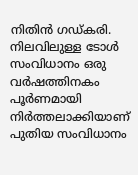നിതിൻ ഗഡ്കരി. നിലവിലുള്ള ടോൾ സംവിധാനം ഒരു വർഷത്തിനകം പൂർണമായി നിർത്തലാക്കിയാണ് പുതിയ സംവിധാനം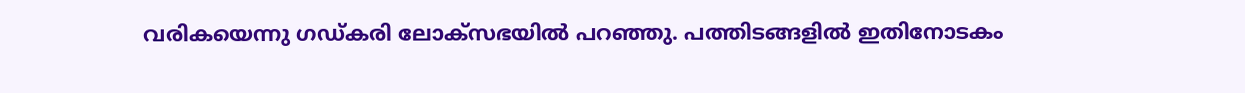വരികയെന്നു ഗഡ്കരി ലോക്സഭയിൽ പറഞ്ഞു. പത്തിടങ്ങളിൽ ഇതിനോടകം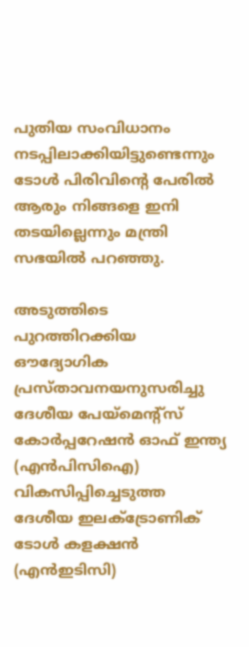പുതിയ സംവിധാനം നടപ്പിലാക്കിയിട്ടുണ്ടെന്നും ടോൾ പിരിവിന്റെ പേരിൽ ആരും നിങ്ങളെ ഇനി തടയില്ലെന്നും മന്ത്രി സഭയിൽ പറഞ്ഞു.

അടുത്തിടെ പുറത്തിറക്കിയ ഔദ്യോഗിക പ്രസ്താവനയനുസരിച്ചു ദേശീയ പേയ്മെന്റ്സ് കോർപ്പറേഷൻ ഓഫ് ഇന്ത്യ (എൻപിസിഐ) വികസിപ്പിച്ചെടുത്ത ദേശീയ ഇലക്ട്രോണിക് ടോൾ കളക്ഷൻ (എൻഇടിസി)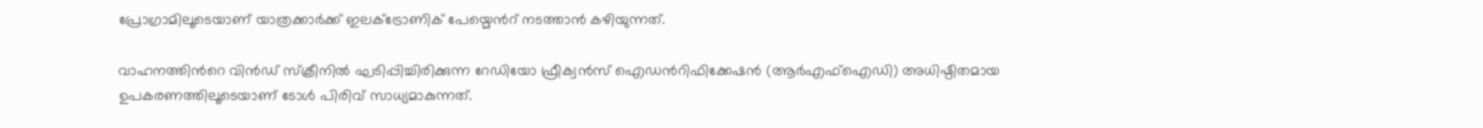പ്രോഗ്രാമിലൂടെയാണ് യാത്രക്കാർക്ക് ഇലക്ട്രോണിക് പേയ്മെന്‍റ് നടത്താൻ കഴിയുന്നത്.

വാഹനത്തിന്‍റെ വിൻഡ് സ്ക്രീനിൽ ഘടിപ്പിച്ചിരിക്കുന്ന റേഡിയോ ഫ്രീക്വൻസ് ഐഡന്‍റിഫിക്കേഷൻ (ആർഎഫ്ഐഡി) അധിഷ്ഠിതമായ ഉപകരണത്തിലൂടെയാണ് ടോൾ പിരിവ് സാധ്യമാകുന്നത്.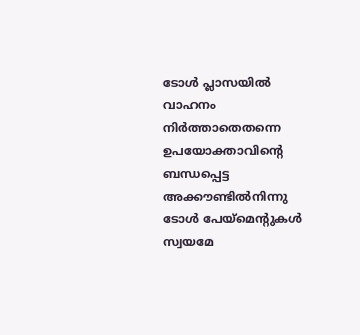ടോൾ പ്ലാസയിൽ വാഹനം നിർത്താതെതന്നെ ഉപയോക്താവിന്‍റെ ബന്ധപ്പെട്ട അക്കൗണ്ടിൽനിന്നു ടോൾ പേയ്‌മെന്‍റുകൾ സ്വയമേ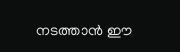നടത്താൻ ഈ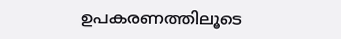ഉപകരണത്തിലൂടെ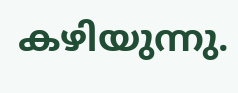കഴിയുന്നു.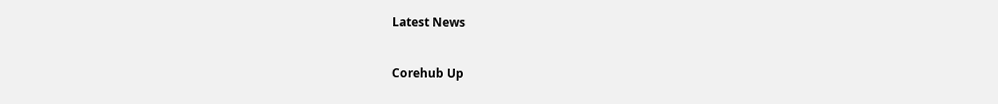Latest News

Corehub Up